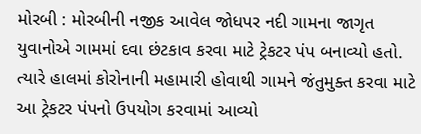મોરબી : મોરબીની નજીક આવેલ જોધપર નદી ગામના જાગૃત યુવાનોએ ગામમાં દવા છંટકાવ કરવા માટે ટ્રેકટર પંપ બનાવ્યો હતો. ત્યારે હાલમાં કોરોનાની મહામારી હોવાથી ગામને જંતુમુક્ત કરવા માટે આ ટ્રેકટર પંપનો ઉપયોગ કરવામાં આવ્યો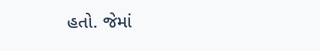હતો. જેમાં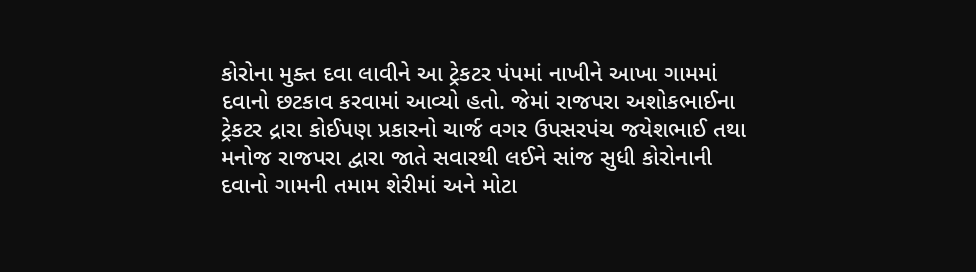કોરોના મુક્ત દવા લાવીને આ ટ્રેકટર પંપમાં નાખીને આખા ગામમાં દવાનો છટકાવ કરવામાં આવ્યો હતો. જેમાં રાજપરા અશોકભાઈના ટ્રેકટર દ્રારા કોઈપણ પ્રકારનો ચાર્જ વગર ઉપસરપંચ જયેશભાઈ તથા મનોજ રાજપરા દ્વારા જાતે સવારથી લઈને સાંજ સુધી કોરોનાની દવાનો ગામની તમામ શેરીમાં અને મોટા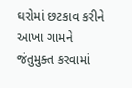ઘરોમાં છટકાવ કરીને આખા ગામને જંતુમુક્ત કરવામાં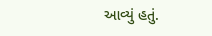આવ્યું હતું.